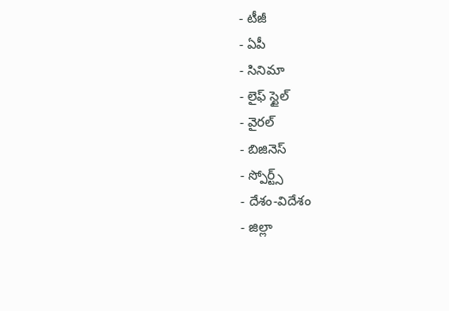- టీజీ
- ఏపీ
- సినిమా
- లైఫ్ స్టైల్
- వైరల్
- బిజినెస్
- స్పోర్ట్స్
- దేశం-విదేశం
- జిల్లా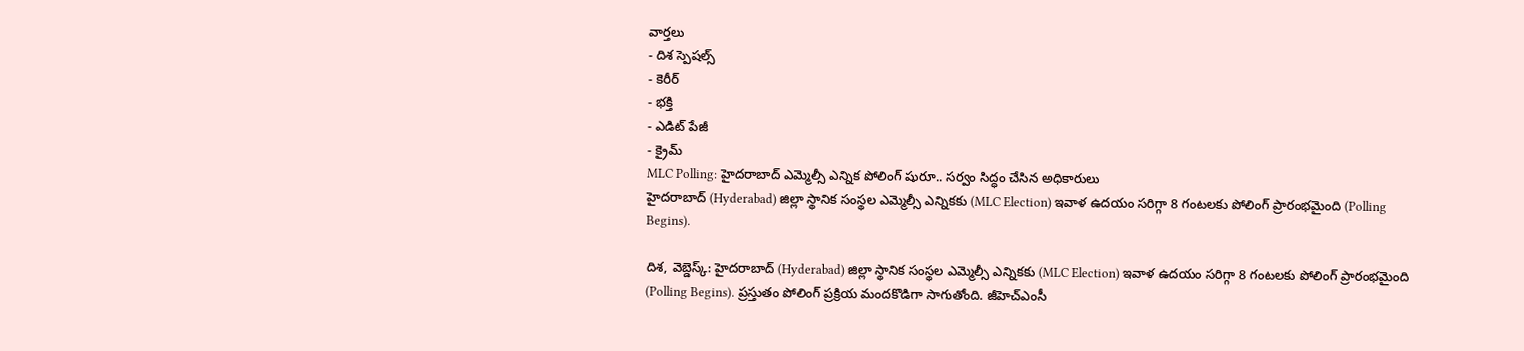వార్తలు
- దిశ స్పెషల్స్
- కెరీర్
- భక్తి
- ఎడిట్ పేజీ
- క్రైమ్
MLC Polling: హైదరాబాద్ ఎమ్మెల్సీ ఎన్నిక పోలింగ్ షురూ.. సర్వం సిద్ధం చేసిన అధికారులు
హైదరాబాద్ (Hyderabad) జిల్లా స్థానిక సంస్థల ఎమ్మెల్సీ ఎన్నికకు (MLC Election) ఇవాళ ఉదయం సరిగ్గా 8 గంటలకు పోలింగ్ ప్రారంభమైంది (Polling Begins).

దిశ, వెబ్డెస్క్: హైదరాబాద్ (Hyderabad) జిల్లా స్థానిక సంస్థల ఎమ్మెల్సీ ఎన్నికకు (MLC Election) ఇవాళ ఉదయం సరిగ్గా 8 గంటలకు పోలింగ్ ప్రారంభమైంది (Polling Begins). ప్రస్తుతం పోలింగ్ ప్రక్రియ మందకొడిగా సాగుతోంది. జీహెచ్ఎంసీ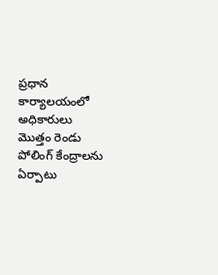ప్రధాన కార్యాలయంలో అధికారులు మొత్తం రెండు పోలింగ్ కేంద్రాలను ఏర్పాటు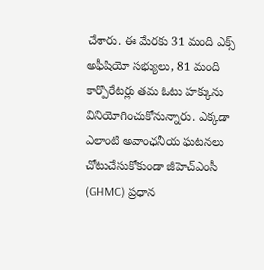చేశారు. ఈ మేరకు 31 మంది ఎక్స్ అఫీషియో సభ్యులు, 81 మంది కార్పొరేటర్లు తమ ఓటు హక్కును వినియోగించుకోనున్నారు. ఎక్కడా ఎలాంటి అవాంఛనీయ ఘటనలు చోటుచేసుకోకుండా జీహెచ్ఎంసీ (GHMC) ప్రధాన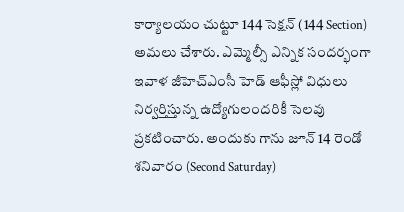కార్యాలయం చుట్టూ 144 సెక్షన్ (144 Section) అమలు చేశారు. ఎమ్మెల్సీ ఎన్నిక సందర్భంగా ఇవాళ జీహెచ్ఎంసీ హెడ్ ఆఫీస్లో విధులు నిర్వర్తిస్తున్న ఉద్యోగులందరికీ సెలవు ప్రకటించారు. అందుకు గాను జూన్ 14 రెండో శనివారం (Second Saturday)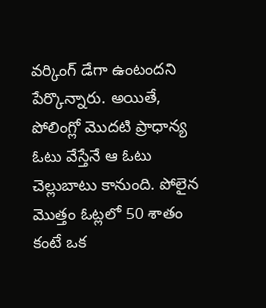వర్కింగ్ డేగా ఉంటందని పేర్కొన్నారు. అయితే, పోలింగ్లో మొదటి ప్రాధాన్య ఓటు వేస్తేనే ఆ ఓటు చెల్లుబాటు కానుంది. పోలైన మొత్తం ఓట్లలో 50 శాతం కంటే ఒక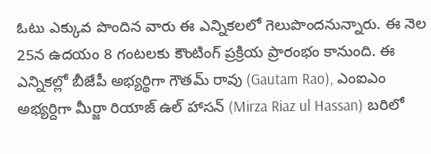ఓటు ఎక్కువ పొందిన వారు ఈ ఎన్నికలలో గెలుపొందనున్నారు. ఈ నెల 25న ఉదయం 8 గంటలకు కౌంటింగ్ ప్రక్రియ ప్రారంభం కానుంది. ఈ ఎన్నికల్లో బీజేపీ అభ్యర్థిగా గౌతమ్ రావు (Gautam Rao), ఎంఐఎం అభ్యర్దిగా మీర్జా రియాజ్ ఉల్ హాసన్ (Mirza Riaz ul Hassan) బరిలో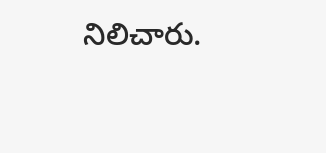నిలిచారు.